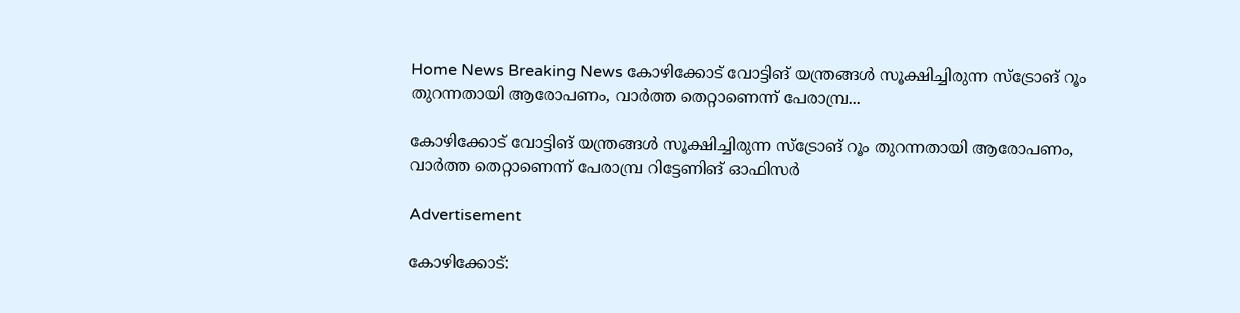Home News Breaking News കോഴിക്കോട് വോട്ടിങ് യന്ത്രങ്ങള്‍ സൂക്ഷിച്ചിരുന്ന സ്‌ട്രോങ് റൂം തുറന്നതായി ആരോപണം, വാര്‍ത്ത തെറ്റാണെന്ന് പേരാമ്പ്ര...

കോഴിക്കോട് വോട്ടിങ് യന്ത്രങ്ങള്‍ സൂക്ഷിച്ചിരുന്ന സ്‌ട്രോങ് റൂം തുറന്നതായി ആരോപണം, വാര്‍ത്ത തെറ്റാണെന്ന് പേരാമ്പ്ര റിട്ടേണിങ് ഓഫിസര്‍

Advertisement

കോഴിക്കോട്: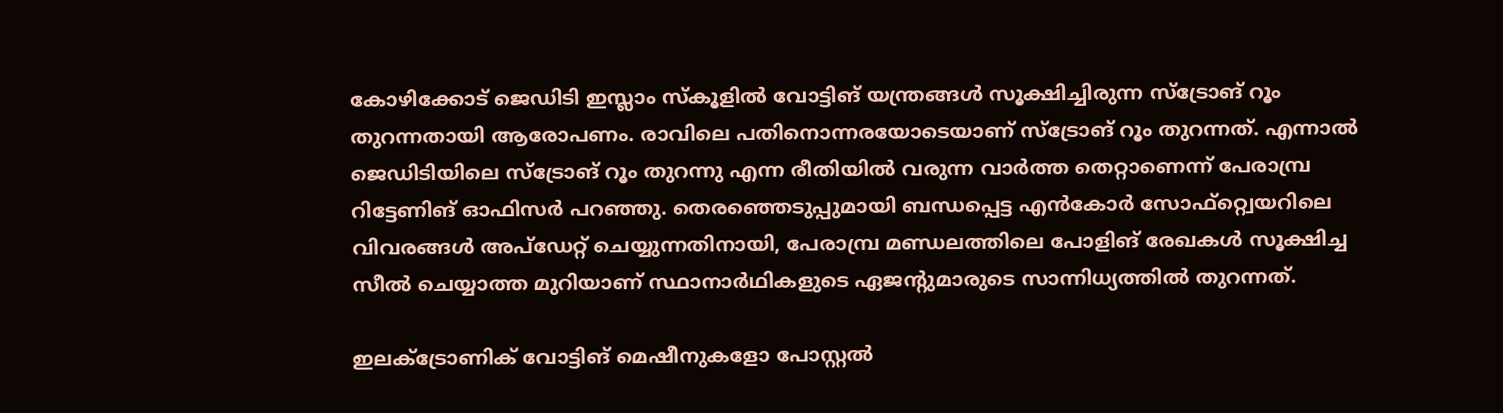കോഴിക്കോട് ജെഡിടി ഇസ്ലാം സ്‌കൂളില്‍ വോട്ടിങ് യന്ത്രങ്ങള്‍ സൂക്ഷിച്ചിരുന്ന സ്‌ട്രോങ് റൂം തുറന്നതായി ആരോപണം. രാവിലെ പതിനൊന്നരയോടെയാണ് സ്‌ട്രോങ് റൂം തുറന്നത്. എന്നാല്‍ ജെഡിടിയിലെ സ്‌ട്രോങ് റൂം തുറന്നു എന്ന രീതിയില്‍ വരുന്ന വാര്‍ത്ത തെറ്റാണെന്ന് പേരാമ്പ്ര റിട്ടേണിങ് ഓഫിസര്‍ പറഞ്ഞു. തെരഞ്ഞെടുപ്പുമായി ബന്ധപ്പെട്ട എന്‍കോര്‍ സോഫ്റ്റ്വെയറിലെ വിവരങ്ങള്‍ അപ്‌ഡേറ്റ് ചെയ്യുന്നതിനായി, പേരാമ്പ്ര മണ്ഡലത്തിലെ പോളിങ് രേഖകള്‍ സൂക്ഷിച്ച സീല്‍ ചെയ്യാത്ത മുറിയാണ് സ്ഥാനാര്‍ഥികളുടെ ഏജന്റുമാരുടെ സാന്നിധ്യത്തില്‍ തുറന്നത്.

ഇലക്ട്രോണിക് വോട്ടിങ് മെഷീനുകളോ പോസ്റ്റല്‍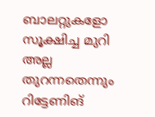ബാലറ്റുകളോ സൂക്ഷിച്ച മുറി അല്ല തുറന്നതെന്നും റിട്ടേണിങ്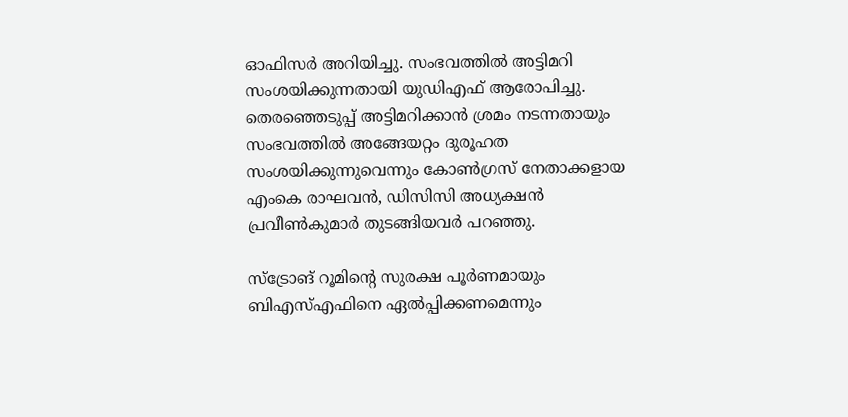ഓഫിസര്‍ അറിയിച്ചു. സംഭവത്തില്‍ അട്ടിമറി സംശയിക്കുന്നതായി യുഡിഎഫ് ആരോപിച്ചു. തെരഞ്ഞെടുപ്പ് അട്ടിമറിക്കാന്‍ ശ്രമം നടന്നതായും സംഭവത്തില്‍ അങ്ങേയറ്റം ദുരൂഹത സംശയിക്കുന്നുവെന്നും കോണ്‍ഗ്രസ് നേതാക്കളായ എംകെ രാഘവന്‍, ഡിസിസി അധ്യക്ഷന്‍ പ്രവീണ്‍കുമാര്‍ തുടങ്ങിയവര്‍ പറഞ്ഞു.

സ്‌ട്രോങ് റൂമിന്റെ സുരക്ഷ പൂര്‍ണമായും ബിഎസ്എഫിനെ ഏല്‍പ്പിക്കണമെന്നും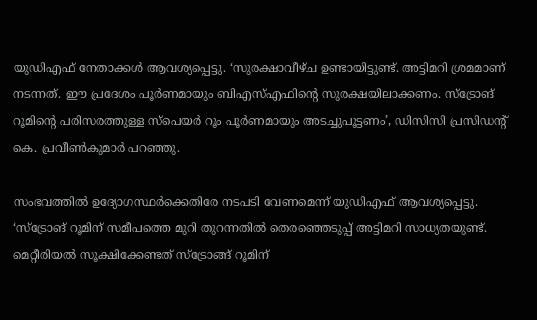യുഡിഎഫ് നേതാക്കള്‍ ആവശ്യപ്പെട്ടു. ‘സുരക്ഷാവീഴ്ച ഉണ്ടായിട്ടുണ്ട്. അട്ടിമറി ശ്രമമാണ് നടന്നത്. ഈ പ്രദേശം പൂര്‍ണമായും ബിഎസ്എഫിന്റെ സുരക്ഷയിലാക്കണം. സ്‌ട്രോങ് റൂമിന്റെ പരിസരത്തുള്ള സ്‌പെയര്‍ റൂം പൂര്‍ണമായും അടച്ചുപൂട്ടണം’, ഡിസിസി പ്രസിഡന്റ് കെ. പ്രവീണ്‍കുമാര്‍ പറഞ്ഞു.

സംഭവത്തില്‍ ഉദ്യോഗസ്ഥര്‍ക്കെതിരേ നടപടി വേണമെന്ന് യുഡിഎഫ് ആവശ്യപ്പെട്ടു. ‘സ്‌ട്രോങ് റൂമിന് സമീപത്തെ മുറി തുറന്നതില്‍ തെരഞ്ഞെടുപ്പ് അട്ടിമറി സാധ്യതയുണ്ട്. മെറ്റീരിയല്‍ സൂക്ഷിക്കേണ്ടത് സ്‌ട്രോങ്ങ് റൂമിന്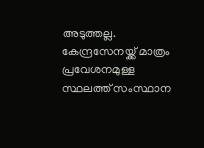അടുത്തല്ല. കേന്ദ്രസേനയ്ക്ക് മാത്രം പ്രവേശനമുള്ള സ്ഥലത്ത് സംസ്ഥാന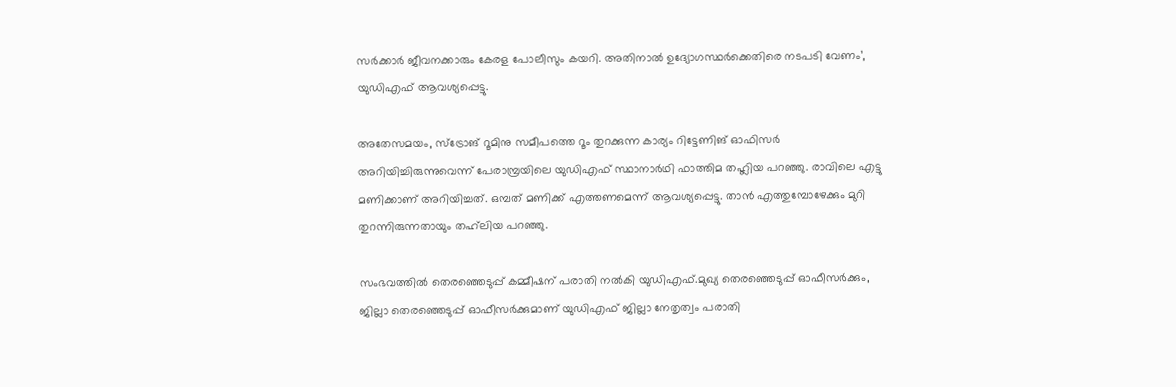സര്‍ക്കാര്‍ ജീവനക്കാരും കേരള പോലീസും കയറി. അതിനാല്‍ ഉദ്യോഗസ്ഥര്‍ക്കെതിരെ നടപടി വേണം’, യുഡിഎഫ് ആവശ്യപ്പെട്ടു.

അതേസമയം, സ്‌ട്രോങ് റൂമിനു സമീപത്തെ റൂം തുറക്കുന്ന കാര്യം റിട്ടേണിങ് ഓഫിസര്‍ അറിയിച്ചിരുന്നുവെന്ന് പേരാമ്പ്രയിലെ യുഡിഎഫ് സ്ഥാനാര്‍ഥി ഫാത്തിമ തഹ്ലിയ പറഞ്ഞു. രാവിലെ എട്ടു മണിക്കാണ് അറിയിച്ചത്. ഒമ്പത് മണിക്ക് എത്തണമെന്ന് ആവശ്യപ്പെട്ടു. താന്‍ എത്തുമ്പോഴേക്കും മുറി തുറന്നിരുന്നതായും തഹ്‌ലിയ പറഞ്ഞു.

സംഭവത്തില്‍ തെരഞ്ഞെടുപ്പ് കമ്മീഷന് പരാതി നൽകി യുഡിഎഫ്.മുഖ്യ തെരഞ്ഞെടുപ്പ് ഓഫീസർക്കും, ജില്ലാ തെരഞ്ഞെടുപ്പ് ഓഫീസർക്കുമാണ് യുഡിഎഫ് ജില്ലാ നേതൃത്വം പരാതി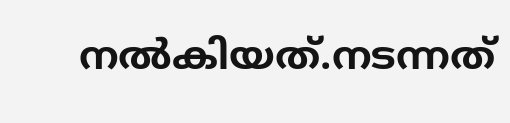നൽകിയത്.നടന്നത്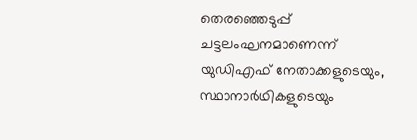തെരഞ്ഞെടുപ്പ് ചട്ടലംഘനമാണെന്ന് യുഡിഎഫ് നേതാക്കളുടെയും, സ്ഥാനാർഥികളുടെയും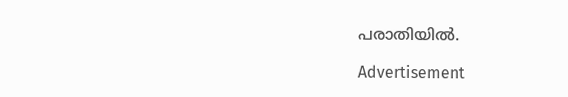പരാതിയിൽ.

Advertisement